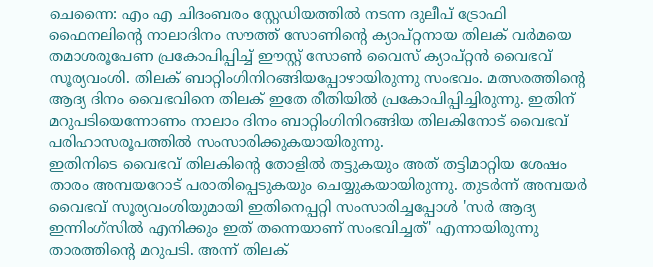ചെന്നൈ: എം എ ചിദംബരം സ്റ്റേഡിയത്തിൽ നടന്ന ദുലീപ് ട്രോഫി ഫൈനലിന്റെ നാലാദിനം സൗത്ത് സോണിന്റെ ക്യാപ്റ്റനായ തിലക് വർമയെ തമാശരൂപേണ പ്രകോപിപ്പിച്ച് ഈസ്റ്റ് സോൺ വൈസ് ക്യാപ്റ്റൻ വൈഭവ് സൂര്യവംശി. തിലക് ബാറ്റിംഗിനിറങ്ങിയപ്പോഴായിരുന്നു സംഭവം. മത്സരത്തിന്റെ ആദ്യ ദിനം വൈഭവിനെ തിലക് ഇതേ രീതിയിൽ പ്രകോപിപ്പിച്ചിരുന്നു. ഇതിന് മറുപടിയെന്നോണം നാലാം ദിനം ബാറ്റിംഗിനിറങ്ങിയ തിലകിനോട് വൈഭവ് പരിഹാസരൂപത്തിൽ സംസാരിക്കുകയായിരുന്നു.
ഇതിനിടെ വൈഭവ് തിലകിന്റെ തോളിൽ തട്ടുകയും അത് തട്ടിമാറ്റിയ ശേഷം താരം അമ്പയറോട് പരാതിപ്പെടുകയും ചെയ്യുകയായിരുന്നു. തുടർന്ന് അമ്പയർ വൈഭവ് സൂര്യവംശിയുമായി ഇതിനെപ്പറ്റി സംസാരിച്ചപ്പോൾ 'സർ ആദ്യ ഇന്നിംഗ്സിൽ എനിക്കും ഇത് തന്നെയാണ് സംഭവിച്ചത്' എന്നായിരുന്നു താരത്തിന്റെ മറുപടി. അന്ന് തിലക്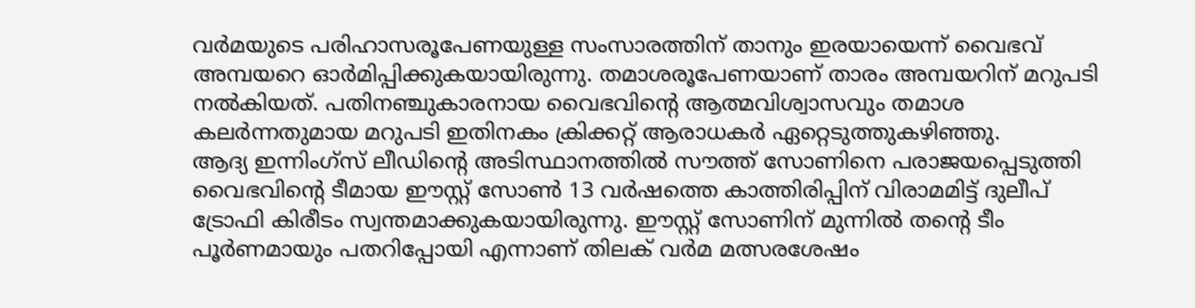വർമയുടെ പരിഹാസരൂപേണയുള്ള സംസാരത്തിന് താനും ഇരയായെന്ന് വൈഭവ് അമ്പയറെ ഓർമിപ്പിക്കുകയായിരുന്നു. തമാശരൂപേണയാണ് താരം അമ്പയറിന് മറുപടി നൽകിയത്. പതിനഞ്ചുകാരനായ വൈഭവിന്റെ ആത്മവിശ്വാസവും തമാശ കലർന്നതുമായ മറുപടി ഇതിനകം ക്രിക്കറ്റ് ആരാധകർ ഏറ്റെടുത്തുകഴിഞ്ഞു.
ആദ്യ ഇന്നിംഗ്സ് ലീഡിന്റെ അടിസ്ഥാനത്തിൽ സൗത്ത് സോണിനെ പരാജയപ്പെടുത്തി വൈഭവിന്റെ ടീമായ ഈസ്റ്റ് സോൺ 13 വർഷത്തെ കാത്തിരിപ്പിന് വിരാമമിട്ട് ദുലീപ് ട്രോഫി കിരീടം സ്വന്തമാക്കുകയായിരുന്നു. ഈസ്റ്റ് സോണിന് മുന്നിൽ തന്റെ ടീം പൂർണമായും പതറിപ്പോയി എന്നാണ് തിലക് വർമ മത്സരശേഷം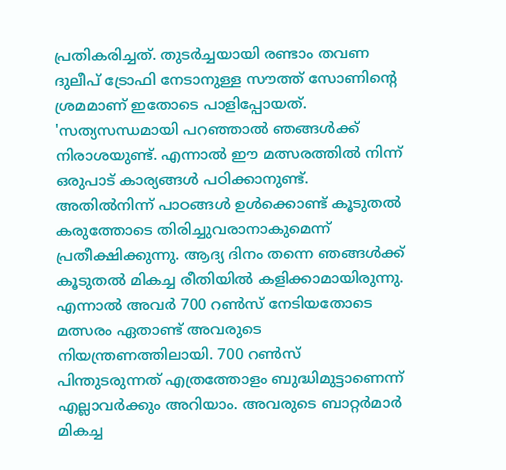പ്രതികരിച്ചത്. തുടർച്ചയായി രണ്ടാം തവണ ദുലീപ് ട്രോഫി നേടാനുള്ള സൗത്ത് സോണിന്റെ ശ്രമമാണ് ഇതോടെ പാളിപ്പോയത്.
'സത്യസന്ധമായി പറഞ്ഞാൽ ഞങ്ങൾക്ക് നിരാശയുണ്ട്. എന്നാൽ ഈ മത്സരത്തിൽ നിന്ന് ഒരുപാട് കാര്യങ്ങൾ പഠിക്കാനുണ്ട്. അതിൽനിന്ന് പാഠങ്ങൾ ഉൾക്കൊണ്ട് കൂടുതൽ കരുത്തോടെ തിരിച്ചുവരാനാകുമെന്ന് പ്രതീക്ഷിക്കുന്നു. ആദ്യ ദിനം തന്നെ ഞങ്ങൾക്ക് കൂടുതൽ മികച്ച രീതിയിൽ കളിക്കാമായിരുന്നു. എന്നാൽ അവർ 700 റൺസ് നേടിയതോടെ മത്സരം ഏതാണ്ട് അവരുടെ നിയന്ത്രണത്തിലായി. 700 റൺസ് പിന്തുടരുന്നത് എത്രത്തോളം ബുദ്ധിമുട്ടാണെന്ന് എല്ലാവർക്കും അറിയാം. അവരുടെ ബാറ്റർമാർ മികച്ച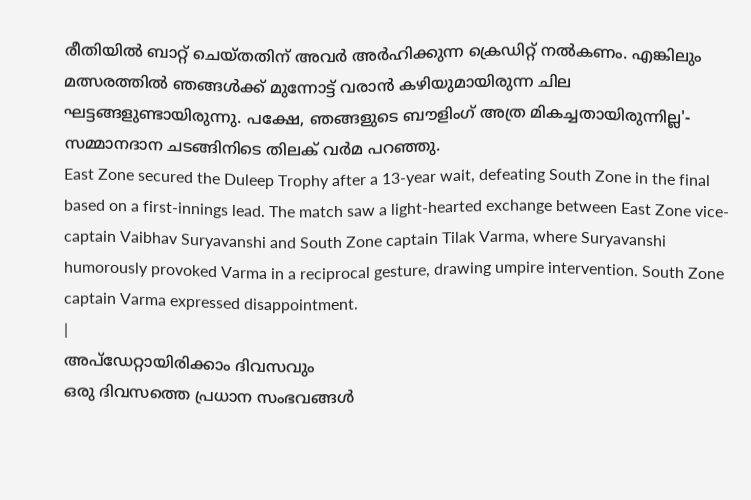രീതിയിൽ ബാറ്റ് ചെയ്തതിന് അവർ അർഹിക്കുന്ന ക്രെഡിറ്റ് നൽകണം. എങ്കിലും മത്സരത്തിൽ ഞങ്ങൾക്ക് മുന്നോട്ട് വരാൻ കഴിയുമായിരുന്ന ചില ഘട്ടങ്ങളുണ്ടായിരുന്നു. പക്ഷേ, ഞങ്ങളുടെ ബൗളിംഗ് അത്ര മികച്ചതായിരുന്നില്ല'- സമ്മാനദാന ചടങ്ങിനിടെ തിലക് വർമ പറഞ്ഞു.
East Zone secured the Duleep Trophy after a 13-year wait, defeating South Zone in the final based on a first-innings lead. The match saw a light-hearted exchange between East Zone vice-captain Vaibhav Suryavanshi and South Zone captain Tilak Varma, where Suryavanshi humorously provoked Varma in a reciprocal gesture, drawing umpire intervention. South Zone captain Varma expressed disappointment.
|
അപ്ഡേറ്റായിരിക്കാം ദിവസവും
ഒരു ദിവസത്തെ പ്രധാന സംഭവങ്ങൾ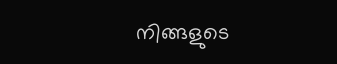നിങ്ങളുടെ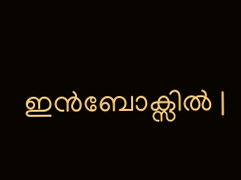ഇൻബോക്സിൽ |